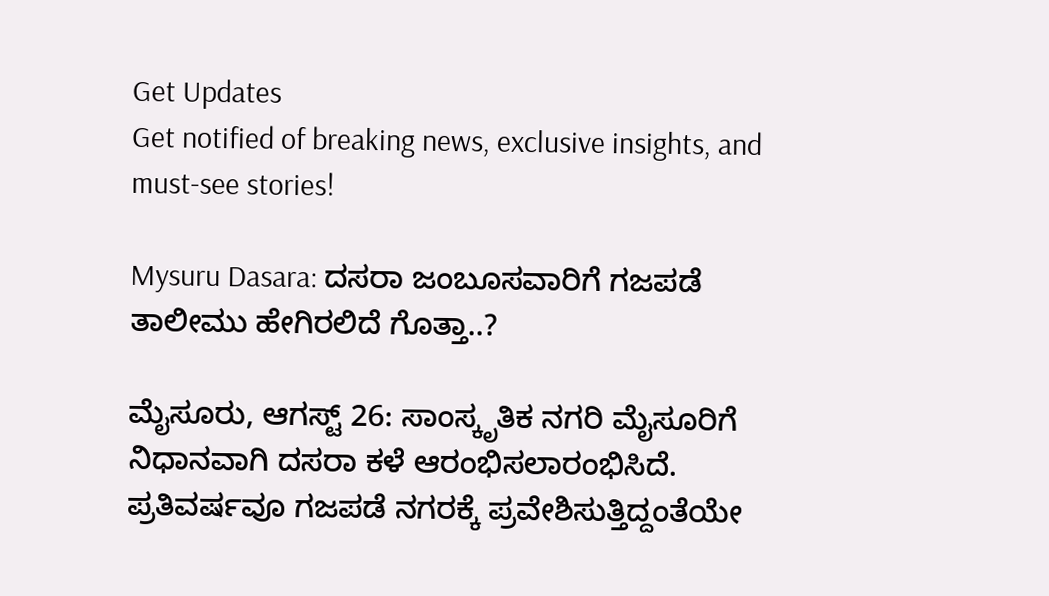Get Updates
Get notified of breaking news, exclusive insights, and must-see stories!

Mysuru Dasara: ದಸರಾ ಜಂಬೂಸವಾರಿಗೆ ಗಜಪಡೆ ತಾಲೀಮು ಹೇಗಿರಲಿದೆ ಗೊತ್ತಾ..?

ಮೈಸೂರು, ಆಗಸ್ಟ್ 26: ಸಾಂಸ್ಕೃತಿಕ ನಗರಿ ಮೈಸೂರಿಗೆ ನಿಧಾನವಾಗಿ ದಸರಾ ಕಳೆ ಆರಂಭಿಸಲಾರಂಭಿಸಿದೆ. ಪ್ರತಿವರ್ಷವೂ ಗಜಪಡೆ ನಗರಕ್ಕೆ ಪ್ರವೇಶಿಸುತ್ತಿದ್ದಂತೆಯೇ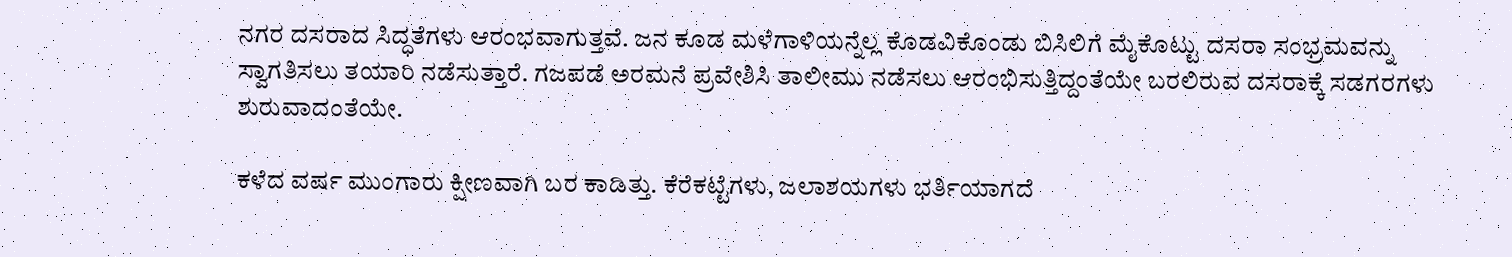ನಗರ ದಸರಾದ ಸಿದ್ಧತೆಗಳು ಆರಂಭವಾಗುತ್ತವೆ. ಜನ ಕೂಡ ಮಳೆಗಾಳಿಯನ್ನೆಲ್ಲ ಕೊಡವಿಕೊಂಡು ಬಿಸಿಲಿಗೆ ಮೈಕೊಟ್ಟು ದಸರಾ ಸಂಭ್ರಮವನ್ನು ಸ್ವಾಗತಿಸಲು ತಯಾರಿ ನಡೆಸುತ್ತಾರೆ. ಗಜಪಡೆ ಅರಮನೆ ಪ್ರವೇಶಿಸಿ ತಾಲೀಮು ನಡೆಸಲು ಆರಂಭಿಸುತ್ತಿದ್ದಂತೆಯೇ ಬರಲಿರುವ ದಸರಾಕ್ಕೆ ಸಡಗರಗಳು ಶುರುವಾದಂತೆಯೇ.

ಕಳೆದ ವರ್ಷ ಮುಂಗಾರು ಕ್ಷೀಣವಾಗಿ ಬರ ಕಾಡಿತ್ತು. ಕೆರೆಕಟ್ಟೆಗಳು, ಜಲಾಶಯಗಳು ಭರ್ತಿಯಾಗದೆ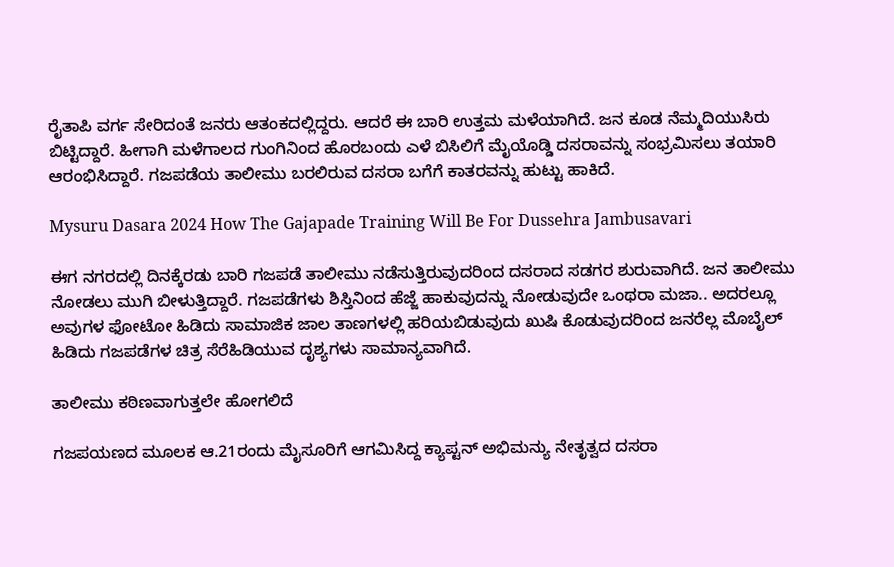ರೈತಾಪಿ ವರ್ಗ ಸೇರಿದಂತೆ ಜನರು ಆತಂಕದಲ್ಲಿದ್ದರು. ಆದರೆ ಈ ಬಾರಿ ಉತ್ತಮ ಮಳೆಯಾಗಿದೆ. ಜನ ಕೂಡ ನೆಮ್ಮದಿಯುಸಿರು ಬಿಟ್ಟಿದ್ದಾರೆ. ಹೀಗಾಗಿ ಮಳೆಗಾಲದ ಗುಂಗಿನಿಂದ ಹೊರಬಂದು ಎಳೆ ಬಿಸಿಲಿಗೆ ಮೈಯೊಡ್ಡಿ ದಸರಾವನ್ನು ಸಂಭ್ರಮಿಸಲು ತಯಾರಿ ಆರಂಭಿಸಿದ್ದಾರೆ. ಗಜಪಡೆಯ ತಾಲೀಮು ಬರಲಿರುವ ದಸರಾ ಬಗೆಗೆ ಕಾತರವನ್ನು ಹುಟ್ಟು ಹಾಕಿದೆ.

Mysuru Dasara 2024 How The Gajapade Training Will Be For Dussehra Jambusavari

ಈಗ ನಗರದಲ್ಲಿ ದಿನಕ್ಕೆರಡು ಬಾರಿ ಗಜಪಡೆ ತಾಲೀಮು ನಡೆಸುತ್ತಿರುವುದರಿಂದ ದಸರಾದ ಸಡಗರ ಶುರುವಾಗಿದೆ. ಜನ ತಾಲೀಮು ನೋಡಲು ಮುಗಿ ಬೀಳುತ್ತಿದ್ದಾರೆ. ಗಜಪಡೆಗಳು ಶಿಸ್ತಿನಿಂದ ಹೆಜ್ಜೆ ಹಾಕುವುದನ್ನು ನೋಡುವುದೇ ಒಂಥರಾ ಮಜಾ.. ಅದರಲ್ಲೂ ಅವುಗಳ ಫೋಟೋ ಹಿಡಿದು ಸಾಮಾಜಿಕ ಜಾಲ ತಾಣಗಳಲ್ಲಿ ಹರಿಯಬಿಡುವುದು ಖುಷಿ ಕೊಡುವುದರಿಂದ ಜನರೆಲ್ಲ ಮೊಬೈಲ್ ಹಿಡಿದು ಗಜಪಡೆಗಳ ಚಿತ್ರ ಸೆರೆಹಿಡಿಯುವ ದೃಶ್ಯಗಳು ಸಾಮಾನ್ಯವಾಗಿದೆ.

ತಾಲೀಮು ಕಠಿಣವಾಗುತ್ತಲೇ ಹೋಗಲಿದೆ

ಗಜಪಯಣದ ಮೂಲಕ ಆ.21ರಂದು ಮೈಸೂರಿಗೆ ಆಗಮಿಸಿದ್ದ ಕ್ಯಾಪ್ಟನ್ ಅಭಿಮನ್ಯು ನೇತೃತ್ವದ ದಸರಾ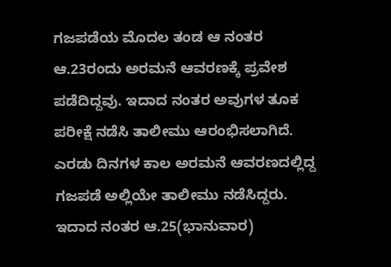ಗಜಪಡೆಯ ಮೊದಲ ತಂಡ ಆ ನಂತರ ಆ.23ರಂದು ಅರಮನೆ ಆವರಣಕ್ಕೆ ಪ್ರವೇಶ ಪಡೆದಿದ್ದವು. ಇದಾದ ನಂತರ ಅವುಗಳ ತೂಕ ಪರೀಕ್ಷೆ ನಡೆಸಿ ತಾಲೀಮು ಆರಂಭಿಸಲಾಗಿದೆ. ಎರಡು ದಿನಗಳ ಕಾಲ ಅರಮನೆ ಆವರಣದಲ್ಲಿದ್ದ ಗಜಪಡೆ ಅಲ್ಲಿಯೇ ತಾಲೀಮು ನಡೆಸಿದ್ದರು. ಇದಾದ ನಂತರ ಆ.25(ಭಾನುವಾರ)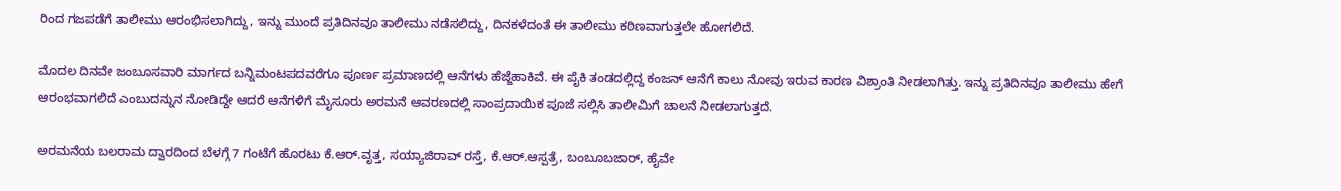ರಿಂದ ಗಜಪಡೆಗೆ ತಾಲೀಮು ಆರಂಭಿಸಲಾಗಿದ್ದು, ಇನ್ನು ಮುಂದೆ ಪ್ರತಿದಿನವೂ ತಾಲೀಮು ನಡೆಸಲಿದ್ದು, ದಿನಕಳೆದಂತೆ ಈ ತಾಲೀಮು ಕಠಿಣವಾಗುತ್ತಲೇ ಹೋಗಲಿದೆ.

ಮೊದಲ ದಿನವೇ ಜಂಬೂಸವಾರಿ ಮಾರ್ಗದ ಬನ್ನಿಮಂಟಪದವರೆಗೂ ಪೂರ್ಣ ಪ್ರಮಾಣದಲ್ಲಿ ಆನೆಗಳು ಹೆಜ್ಜೆಹಾಕಿವೆ. ಈ ಪೈಕಿ ತಂಡದಲ್ಲಿದ್ದ ಕಂಜನ್‌ ಆನೆಗೆ ಕಾಲು ನೋವು ಇರುವ ಕಾರಣ ವಿಶ್ರಾಂತಿ ನೀಡಲಾಗಿತ್ತು. ಇನ್ನು ಪ್ರತಿದಿನವೂ ತಾಲೀಮು ಹೇಗೆ ಆರಂಭವಾಗಲಿದೆ ಎಂಬುದನ್ನುನ ನೋಡಿದ್ದೇ ಆದರೆ ಆನೆಗಳಿಗೆ ಮೈಸೂರು ಅರಮನೆ ಆವರಣದಲ್ಲಿ ಸಾಂಪ್ರದಾಯಿಕ ಪೂಜೆ ಸಲ್ಲಿಸಿ ತಾಲೀಮಿಗೆ ಚಾಲನೆ ನೀಡಲಾಗುತ್ತದೆ.

ಅರಮನೆಯ ಬಲರಾಮ ದ್ವಾರದಿಂದ ಬೆಳಗ್ಗೆ 7 ಗಂಟೆಗೆ ಹೊರಟು ಕೆ.ಆರ್.ವೃತ್ತ, ಸಯ್ಯಾಜಿರಾವ್ ರಸ್ತೆ, ಕೆ.ಆರ್.ಆಸ್ಪತ್ರೆ, ಬಂಬೂಬಜಾರ್, ಹೈವೇ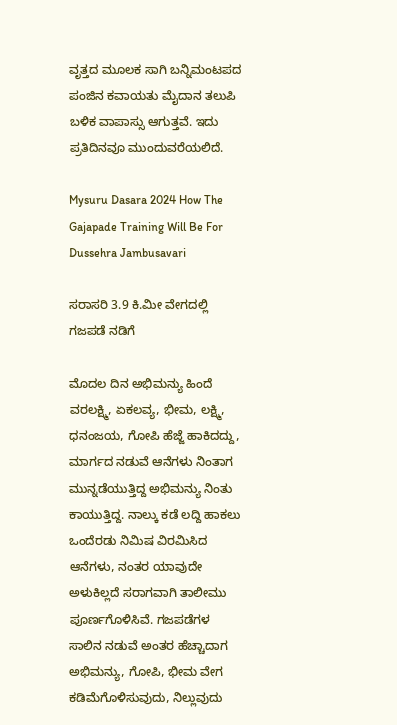ವೃತ್ತದ ಮೂಲಕ ಸಾಗಿ ಬನ್ನಿಮಂಟಪದ ಪಂಜಿನ ಕವಾಯತು ಮೈದಾನ ತಲುಪಿ ಬಳಿಕ ವಾಪಾಸ್ಸು ಆಗುತ್ತವೆ. ಇದು ಪ್ರತಿದಿನವೂ ಮುಂದುವರೆಯಲಿದೆ.

Mysuru Dasara 2024 How The Gajapade Training Will Be For Dussehra Jambusavari

ಸರಾಸರಿ 3.9 ಕಿ.ಮೀ ವೇಗದಲ್ಲಿ ಗಜಪಡೆ ನಡಿಗೆ

ಮೊದಲ ದಿನ ಅಭಿಮನ್ಯು ಹಿಂದೆ ವರಲಕ್ಷ್ಮಿ, ಏಕಲವ್ಯ, ಭೀಮ, ಲಕ್ಷ್ಮಿ, ಧನಂಜಯ, ಗೋಪಿ ಹೆಜ್ಜೆ ಹಾಕಿದದ್ದು, ಮಾರ್ಗದ ನಡುವೆ ಆನೆಗಳು ನಿಂತಾಗ ಮುನ್ನಡೆಯುತ್ತಿದ್ದ ಅಭಿಮನ್ಯು ನಿಂತು ಕಾಯುತ್ತಿದ್ದ. ನಾಲ್ಕು ಕಡೆ ಲದ್ದಿ ಹಾಕಲು ಒಂದೆರಡು ನಿಮಿಷ ವಿರಮಿಸಿದ ಆನೆಗಳು, ನಂತರ ಯಾವುದೇ ಅಳುಕಿಲ್ಲದೆ ಸರಾಗವಾಗಿ ತಾಲೀಮು ಪೂರ್ಣಗೊಳಿಸಿವೆ. ಗಜಪಡೆಗಳ ಸಾಲಿನ ನಡುವೆ ಅಂತರ ಹೆಚ್ಚಾದಾಗ ಅಭಿಮನ್ಯು, ಗೋಪಿ, ಭೀಮ ವೇಗ ಕಡಿಮೆಗೊಳಿಸುವುದು, ನಿಲ್ಲುವುದು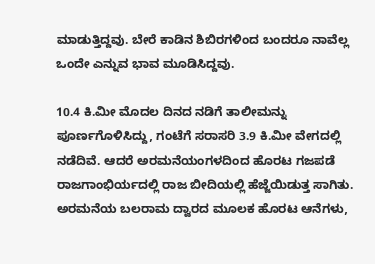ಮಾಡುತ್ತಿದ್ದವು. ಬೇರೆ ಕಾಡಿನ ಶಿಬಿರಗಳಿಂದ ಬಂದರೂ ನಾವೆಲ್ಲ ಒಂದೇ ಎನ್ನುವ ಭಾವ ಮೂಡಿಸಿದ್ದವು.

10.4 ಕಿ.ಮೀ ಮೊದಲ ದಿನದ ನಡಿಗೆ ತಾಲೀಮನ್ನು ಪೂರ್ಣಗೊಳಿಸಿದ್ದು, ಗಂಟೆಗೆ ಸರಾಸರಿ 3.9 ಕಿ.ಮೀ ವೇಗದಲ್ಲಿ ನಡೆದಿವೆ. ಆದರೆ ಅರಮನೆಯಂಗಳದಿಂದ ಹೊರಟ ಗಜಪಡೆ ರಾಜಗಾಂಭಿರ್ಯದಲ್ಲಿ ರಾಜ ಬೀದಿಯಲ್ಲಿ ಹೆಜ್ಜೆಯಿಡುತ್ತ ಸಾಗಿತು. ಅರಮನೆಯ ಬಲರಾಮ ದ್ವಾರದ ಮೂಲಕ ಹೊರಟ ಆನೆಗಳು,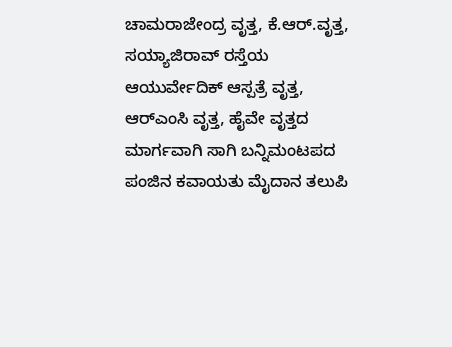ಚಾಮರಾಜೇಂದ್ರ ವೃತ್ತ, ಕೆ.ಆರ್.ವೃತ್ತ, ಸಯ್ಯಾಜಿರಾವ್ ರಸ್ತೆಯ ಆಯುರ್ವೇದಿಕ್ ಆಸ್ಪತ್ರೆ ವೃತ್ತ, ಆರ್‌ಎಂಸಿ ವೃತ್ತ, ಹೈವೇ ವೃತ್ತದ ಮಾರ್ಗವಾಗಿ ಸಾಗಿ ಬನ್ನಿಮಂಟಪದ ಪಂಜಿನ ಕವಾಯತು ಮೈದಾನ ತಲುಪಿ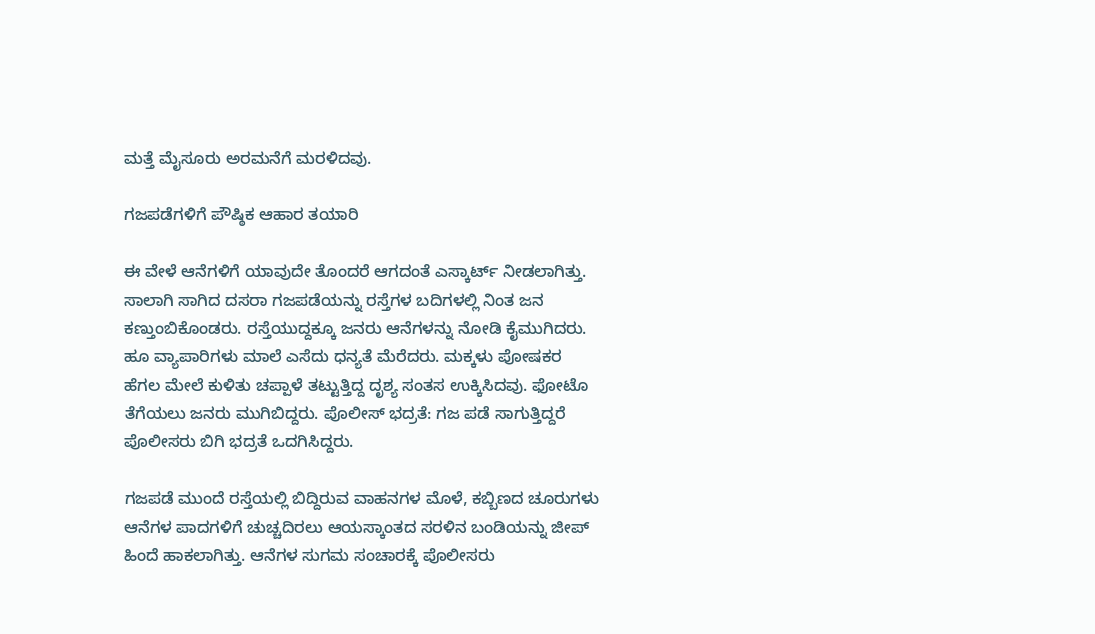ಮತ್ತೆ ಮೈಸೂರು ಅರಮನೆಗೆ ಮರಳಿದವು.

ಗಜಪಡೆಗಳಿಗೆ ಪೌಷ್ಠಿಕ ಆಹಾರ ತಯಾರಿ

ಈ ವೇಳೆ ಆನೆಗಳಿಗೆ ಯಾವುದೇ ತೊಂದರೆ ಆಗದಂತೆ ಎಸ್ಕಾರ್ಟ್ ನೀಡಲಾಗಿತ್ತು. ಸಾಲಾಗಿ ಸಾಗಿದ ದಸರಾ ಗಜಪಡೆಯನ್ನು ರಸ್ತೆಗಳ ಬದಿಗಳಲ್ಲಿ ನಿಂತ ಜನ ಕಣ್ತುಂಬಿಕೊಂಡರು. ರಸ್ತೆಯುದ್ದಕ್ಕೂ ಜನರು ಆನೆಗಳನ್ನು ನೋಡಿ ಕೈಮುಗಿದರು. ಹೂ ವ್ಯಾಪಾರಿಗಳು ಮಾಲೆ ಎಸೆದು ಧನ್ಯತೆ ಮೆರೆದರು. ಮಕ್ಕಳು ಪೋಷಕರ ಹೆಗಲ ಮೇಲೆ ಕುಳಿತು ಚಪ್ಪಾಳೆ ತಟ್ಟುತ್ತಿದ್ದ ದೃಶ್ಯ ಸಂತಸ ಉಕ್ಕಿಸಿದವು. ಫೋಟೊ ತೆಗೆಯಲು ಜನರು ಮುಗಿಬಿದ್ದರು. ಪೊಲೀಸ್ ಭದ್ರತೆ: ಗಜ ಪಡೆ ಸಾಗುತ್ತಿದ್ದರೆ ಪೊಲೀಸರು ಬಿಗಿ ಭದ್ರತೆ ಒದಗಿಸಿದ್ದರು.

ಗಜಪಡೆ ಮುಂದೆ ರಸ್ತೆಯಲ್ಲಿ ಬಿದ್ದಿರುವ ವಾಹನಗಳ ಮೊಳೆ, ಕಬ್ಬಿಣದ ಚೂರುಗಳು ಆನೆಗಳ ಪಾದಗಳಿಗೆ ಚುಚ್ಚದಿರಲು ಆಯಸ್ಕಾಂತದ ಸರಳಿನ ಬಂಡಿಯನ್ನು ಜೀಪ್ ಹಿಂದೆ ಹಾಕಲಾಗಿತ್ತು. ಆನೆಗಳ ಸುಗಮ ಸಂಚಾರಕ್ಕೆ ಪೊಲೀಸರು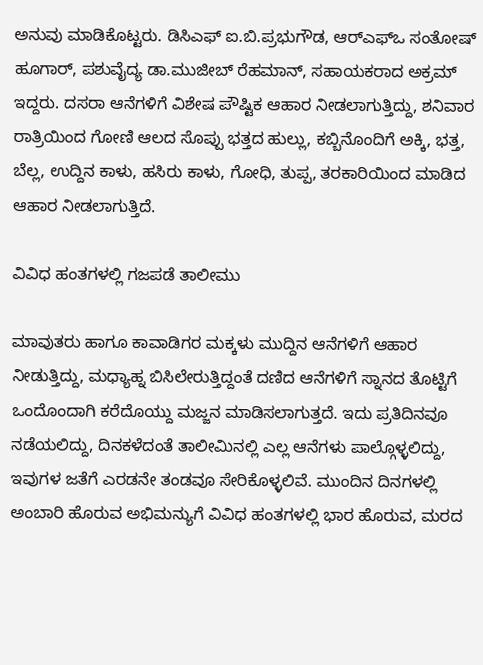ಅನುವು ಮಾಡಿಕೊಟ್ಟರು. ಡಿಸಿಎಫ್ ಐ.ಬಿ.ಪ್ರಭುಗೌಡ, ಆರ್‌ಎಫ್‌ಒ ಸಂತೋಷ್ ಹೂಗಾರ್, ಪಶುವೈದ್ಯ ಡಾ.ಮುಜೀಬ್ ರೆಹಮಾನ್, ಸಹಾಯಕರಾದ ಅಕ್ರಮ್ ಇದ್ದರು. ದಸರಾ ಆನೆಗಳಿಗೆ ವಿಶೇಷ ಪೌಷ್ಟಿಕ ಆಹಾರ ನೀಡಲಾಗುತ್ತಿದ್ದು, ಶನಿವಾರ ರಾತ್ರಿಯಿಂದ ಗೋಣಿ ಆಲದ ಸೊಪ್ಪು ಭತ್ತದ ಹುಲ್ಲು, ಕಬ್ಬಿನೊಂದಿಗೆ ಅಕ್ಕಿ, ಭತ್ತ, ಬೆಲ್ಲ, ಉದ್ದಿನ ಕಾಳು, ಹಸಿರು ಕಾಳು, ಗೋಧಿ, ತುಪ್ಪ, ತರಕಾರಿಯಿಂದ ಮಾಡಿದ ಆಹಾರ ನೀಡಲಾಗುತ್ತಿದೆ.

ವಿವಿಧ ಹಂತಗಳಲ್ಲಿ ಗಜಪಡೆ ತಾಲೀಮು

ಮಾವುತರು ಹಾಗೂ ಕಾವಾಡಿಗರ ಮಕ್ಕಳು ಮುದ್ದಿನ ಆನೆಗಳಿಗೆ ಆಹಾರ ನೀಡುತ್ತಿದ್ದು, ಮಧ್ಯಾಹ್ನ ಬಿಸಿಲೇರುತ್ತಿದ್ದಂತೆ ದಣಿದ ಆನೆಗಳಿಗೆ ಸ್ನಾನದ ತೊಟ್ಟಿಗೆ ಒಂದೊಂದಾಗಿ ಕರೆದೊಯ್ದು ಮಜ್ಜನ ಮಾಡಿಸಲಾಗುತ್ತದೆ. ಇದು ಪ್ರತಿದಿನವೂ ನಡೆಯಲಿದ್ದು, ದಿನಕಳೆದಂತೆ ತಾಲೀಮಿನಲ್ಲಿ ಎಲ್ಲ ಆನೆಗಳು ಪಾಲ್ಗೊಳ್ಳಲಿದ್ದು, ಇವುಗಳ ಜತೆಗೆ ಎರಡನೇ ತಂಡವೂ ಸೇರಿಕೊಳ್ಳಲಿವೆ. ಮುಂದಿನ ದಿನಗಳಲ್ಲಿ ಅಂಬಾರಿ ಹೊರುವ ಅಭಿಮನ್ಯುಗೆ ವಿವಿಧ ಹಂತಗಳಲ್ಲಿ ಭಾರ ಹೊರುವ, ಮರದ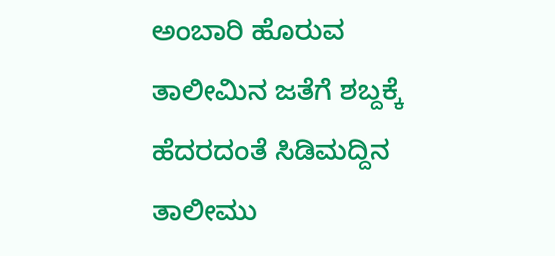ಅಂಬಾರಿ ಹೊರುವ ತಾಲೀಮಿನ ಜತೆಗೆ ಶಬ್ದಕ್ಕೆ ಹೆದರದಂತೆ ಸಿಡಿಮದ್ದಿನ ತಾಲೀಮು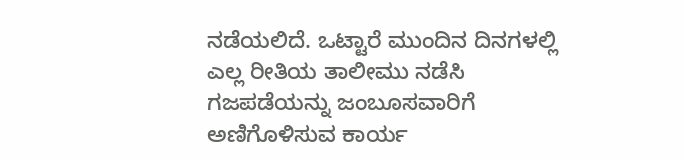ನಡೆಯಲಿದೆ. ಒಟ್ಟಾರೆ ಮುಂದಿನ ದಿನಗಳಲ್ಲಿ ಎಲ್ಲ ರೀತಿಯ ತಾಲೀಮು ನಡೆಸಿ ಗಜಪಡೆಯನ್ನು ಜಂಬೂಸವಾರಿಗೆ ಅಣಿಗೊಳಿಸುವ ಕಾರ್ಯ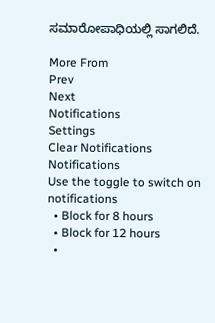ಸಮಾರೋಪಾಧಿಯಲ್ಲಿ ಸಾಗಲಿದೆ.

More From
Prev
Next
Notifications
Settings
Clear Notifications
Notifications
Use the toggle to switch on notifications
  • Block for 8 hours
  • Block for 12 hours
  •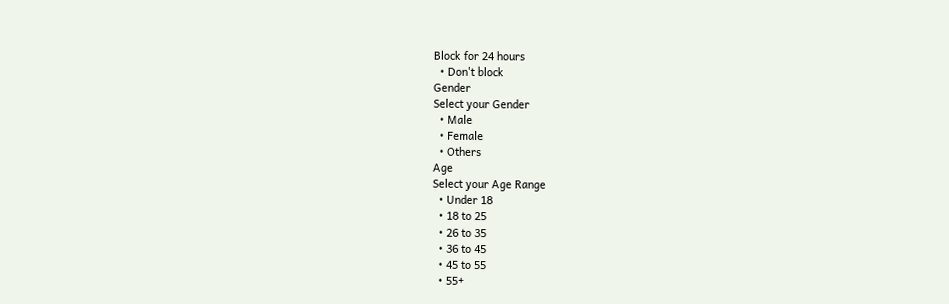Block for 24 hours
  • Don't block
Gender
Select your Gender
  • Male
  • Female
  • Others
Age
Select your Age Range
  • Under 18
  • 18 to 25
  • 26 to 35
  • 36 to 45
  • 45 to 55
  • 55+